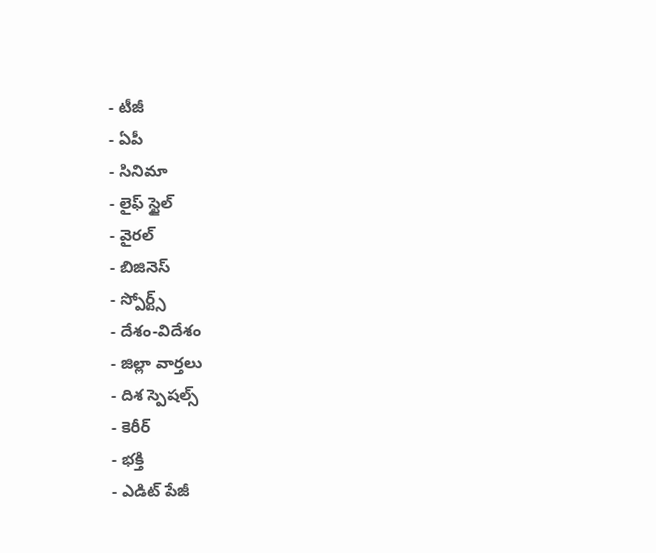- టీజీ
- ఏపీ
- సినిమా
- లైఫ్ స్టైల్
- వైరల్
- బిజినెస్
- స్పోర్ట్స్
- దేశం-విదేశం
- జిల్లా వార్తలు
- దిశ స్పెషల్స్
- కెరీర్
- భక్తి
- ఎడిట్ పేజీ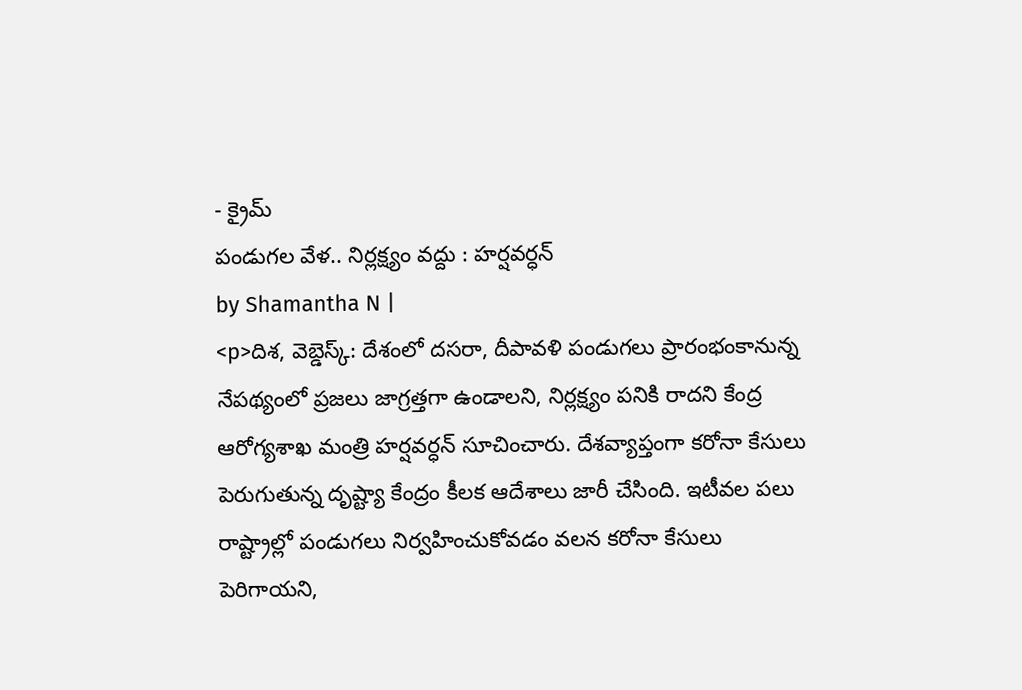- క్రైమ్
పండుగల వేళ.. నిర్లక్ష్యం వద్దు : హర్షవర్ధన్
by Shamantha N |
<p>దిశ, వెబ్డెస్క్: దేశంలో దసరా, దీపావళి పండుగలు ప్రారంభంకానున్న నేపథ్యంలో ప్రజలు జాగ్రత్తగా ఉండాలని, నిర్లక్ష్యం పనికి రాదని కేంద్ర ఆరోగ్యశాఖ మంత్రి హర్షవర్ధన్ సూచించారు. దేశవ్యాప్తంగా కరోనా కేసులు పెరుగుతున్న దృష్ట్యా కేంద్రం కీలక ఆదేశాలు జారీ చేసింది. ఇటీవల పలు రాష్ట్రాల్లో పండుగలు నిర్వహించుకోవడం వలన కరోనా కేసులు పెరిగాయని,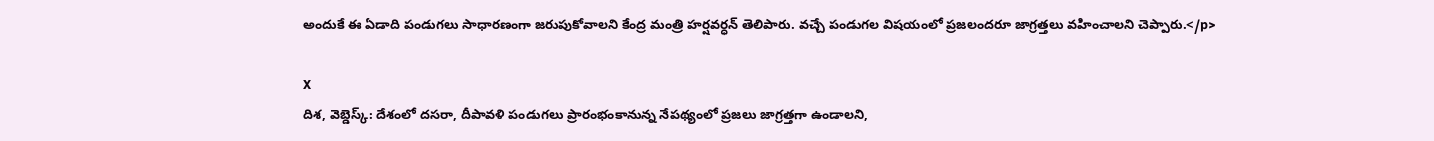అందుకే ఈ ఏడాది పండుగలు సాధారణంగా జరుపుకోవాలని కేంద్ర మంత్రి హర్షవర్ధన్ తెలిపారు. వచ్చే పండుగల విషయంలో ప్రజలందరూ జాగ్రత్తలు వహించాలని చెప్పారు.</p>

X
దిశ, వెబ్డెస్క్: దేశంలో దసరా, దీపావళి పండుగలు ప్రారంభంకానున్న నేపథ్యంలో ప్రజలు జాగ్రత్తగా ఉండాలని,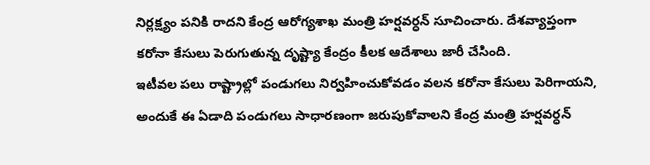నిర్లక్ష్యం పనికి రాదని కేంద్ర ఆరోగ్యశాఖ మంత్రి హర్షవర్ధన్ సూచించారు. దేశవ్యాప్తంగా కరోనా కేసులు పెరుగుతున్న దృష్ట్యా కేంద్రం కీలక ఆదేశాలు జారీ చేసింది.
ఇటీవల పలు రాష్ట్రాల్లో పండుగలు నిర్వహించుకోవడం వలన కరోనా కేసులు పెరిగాయని, అందుకే ఈ ఏడాది పండుగలు సాధారణంగా జరుపుకోవాలని కేంద్ర మంత్రి హర్షవర్ధన్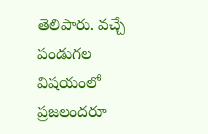తెలిపారు. వచ్చే పండుగల విషయంలో ప్రజలందరూ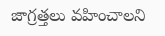జాగ్రత్తలు వహించాలని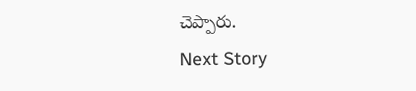చెప్పారు.
Next Story